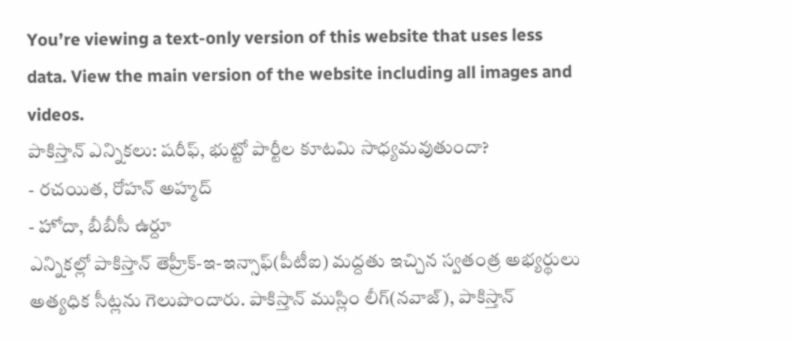You’re viewing a text-only version of this website that uses less data. View the main version of the website including all images and videos.
పాకిస్తాన్ ఎన్నికలు: షరీఫ్, భుట్టో పార్టీల కూటమి సాధ్యమవుతుందా?
- రచయిత, రోహన్ అహ్మద్
- హోదా, బీబీసీ ఉర్దూ
ఎన్నికల్లో పాకిస్తాన్ తెహ్రీక్-ఇ-ఇన్సాఫ్(పీటీఐ) మద్దతు ఇచ్చిన స్వతంత్ర అభ్యర్థులు అత్యధిక సీట్లను గెలుపొందారు. పాకిస్తాన్ ముస్లిం లీగ్(నవాజ్), పాకిస్తాన్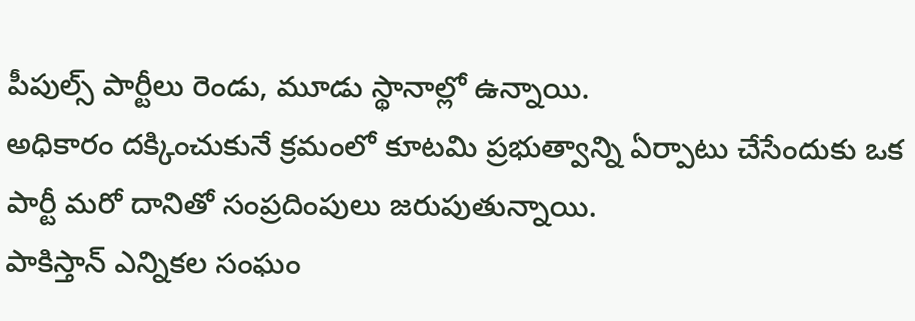పీపుల్స్ పార్టీలు రెండు, మూడు స్థానాల్లో ఉన్నాయి.
అధికారం దక్కించుకునే క్రమంలో కూటమి ప్రభుత్వాన్ని ఏర్పాటు చేసేందుకు ఒక పార్టీ మరో దానితో సంప్రదింపులు జరుపుతున్నాయి.
పాకిస్తాన్ ఎన్నికల సంఘం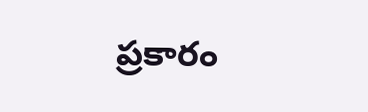ప్రకారం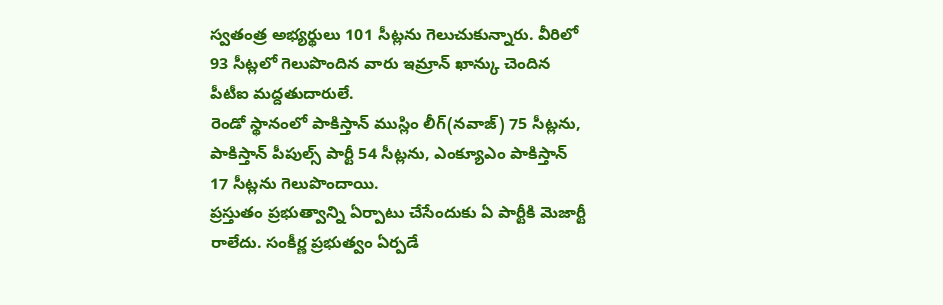స్వతంత్ర అభ్యర్థులు 101 సీట్లను గెలుచుకున్నారు. వీరిలో 93 సీట్లలో గెలుపొందిన వారు ఇమ్రాన్ ఖాన్కు చెందిన పీటీఐ మద్దతుదారులే.
రెండో స్థానంలో పాకిస్తాన్ ముస్లిం లీగ్(నవాజ్) 75 సీట్లను, పాకిస్తాన్ పీపుల్స్ పార్టీ 54 సీట్లను, ఎంక్యూఎం పాకిస్తాన్ 17 సీట్లను గెలుపొందాయి.
ప్రస్తుతం ప్రభుత్వాన్ని ఏర్పాటు చేసేందుకు ఏ పార్టీకి మెజార్టీ రాలేదు. సంకీర్ణ ప్రభుత్వం ఏర్పడే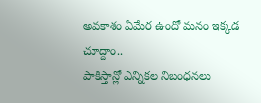అవకాశం ఏమేర ఉందో మనం ఇక్కడ చూద్దాం..
పాకిస్తాన్లో ఎన్నికల నిబంధనలు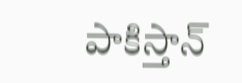పాకిస్తాన్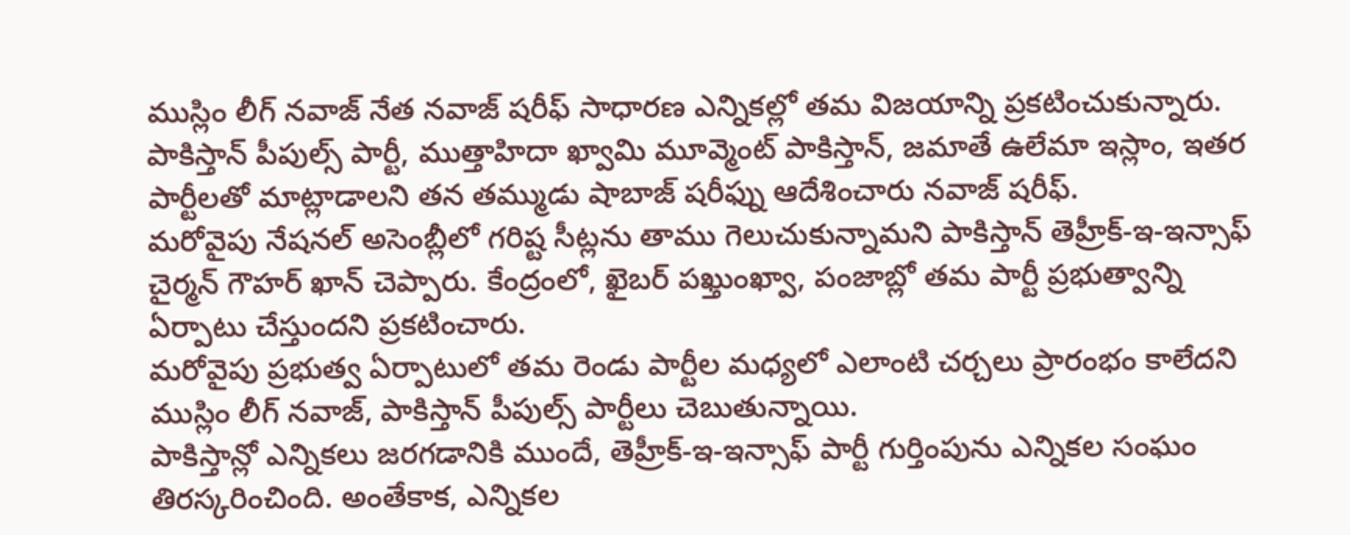ముస్లిం లీగ్ నవాజ్ నేత నవాజ్ షరీఫ్ సాధారణ ఎన్నికల్లో తమ విజయాన్ని ప్రకటించుకున్నారు. పాకిస్తాన్ పీపుల్స్ పార్టీ, ముత్తాహిదా ఖ్వామి మూవ్మెంట్ పాకిస్తాన్, జమాతే ఉలేమా ఇస్లాం, ఇతర పార్టీలతో మాట్లాడాలని తన తమ్ముడు షాబాజ్ షరీఫ్ను ఆదేశించారు నవాజ్ షరీఫ్.
మరోవైపు నేషనల్ అసెంబ్లీలో గరిష్ట సీట్లను తాము గెలుచుకున్నామని పాకిస్తాన్ తెహ్రీక్-ఇ-ఇన్సాఫ్ చైర్మన్ గౌహర్ ఖాన్ చెప్పారు. కేంద్రంలో, ఖైబర్ పఖ్తుంఖ్వా, పంజాబ్లో తమ పార్టీ ప్రభుత్వాన్ని ఏర్పాటు చేస్తుందని ప్రకటించారు.
మరోవైపు ప్రభుత్వ ఏర్పాటులో తమ రెండు పార్టీల మధ్యలో ఎలాంటి చర్చలు ప్రారంభం కాలేదని ముస్లిం లీగ్ నవాజ్, పాకిస్తాన్ పీపుల్స్ పార్టీలు చెబుతున్నాయి.
పాకిస్తాన్లో ఎన్నికలు జరగడానికి ముందే, తెహ్రీక్-ఇ-ఇన్సాఫ్ పార్టీ గుర్తింపును ఎన్నికల సంఘం తిరస్కరించింది. అంతేకాక, ఎన్నికల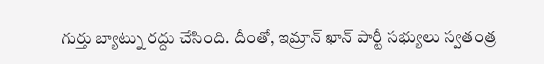గుర్తు బ్యాట్ను రద్దు చేసింది. దీంతో, ఇమ్రాన్ ఖాన్ పార్టీ సభ్యులు స్వతంత్ర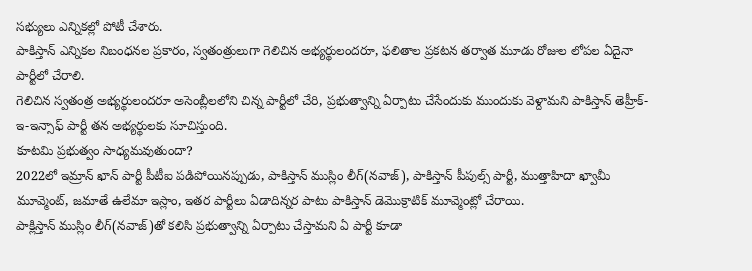సభ్యులు ఎన్నికల్లో పోటీ చేశారు.
పాకిస్తాన్ ఎన్నికల నిబంధనల ప్రకారం, స్వతంత్రులుగా గెలిచిన అభ్యర్థులందరూ, ఫలితాల ప్రకటన తర్వాత మూడు రోజుల లోపల ఏదైనా పార్టీలో చేరాలి.
గెలిచిన స్వతంత్ర అభ్యర్థులందరూ అసెంబ్లీలలోని చిన్న పార్టీలో చేరి, ప్రభుత్వాన్ని ఏర్పాటు చేసేందుకు ముందుకు వెళ్దామని పాకిస్తాన్ తెహ్రీక్-ఇ-ఇన్సాఫ్ పార్టీ తన అభ్యర్థులకు సూచిస్తుంది.
కూటమి ప్రభుత్వం సాధ్యమవుతుందా?
2022లో ఇమ్రాన్ ఖాన్ పార్టీ పీటీఐ పడిపోయినప్పుడు, పాకిస్తాన్ ముస్లిం లీగ్(నవాజ్), పాకిస్తాన్ పీపుల్స్ పార్టీ, ముత్తాహిదా ఖ్వామీ మూవ్మెంట్, జమాతే ఉలేమా ఇస్లాం, ఇతర పార్టీలు ఏడాదిన్నర పాటు పాకిస్తాన్ డెమొక్రాటిక్ మూవ్మెంట్లో చేరాయి.
పాక్లిస్తాన్ ముస్లిం లీగ్(నవాజ్)తో కలిసి ప్రభుత్వాన్ని ఏర్పాటు చేస్తామని ఏ పార్టీ కూడా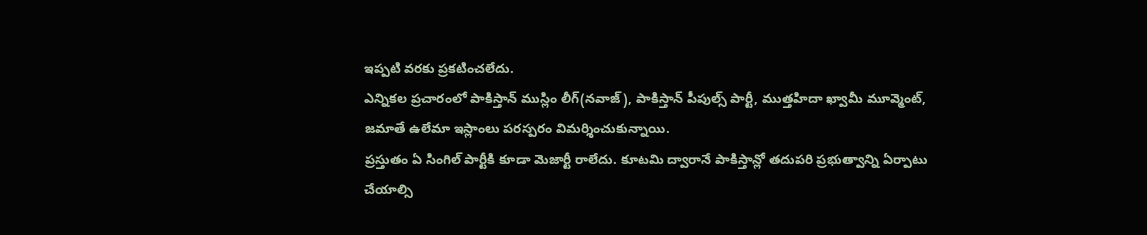ఇప్పటి వరకు ప్రకటించలేదు.
ఎన్నికల ప్రచారంలో పాకిస్తాన్ ముస్లిం లీగ్(నవాజ్), పాకిస్తాన్ పీపుల్స్ పార్టీ, ముత్తహిదా ఖ్వామీ మూవ్మెంట్, జమాతే ఉలేమా ఇస్లాంలు పరస్పరం విమర్శించుకున్నాయి.
ప్రస్తుతం ఏ సింగిల్ పార్టీకి కూడా మెజార్టీ రాలేదు. కూటమి ద్వారానే పాకిస్తాన్లో తదుపరి ప్రభుత్వాన్ని ఏర్పాటు చేయాల్సి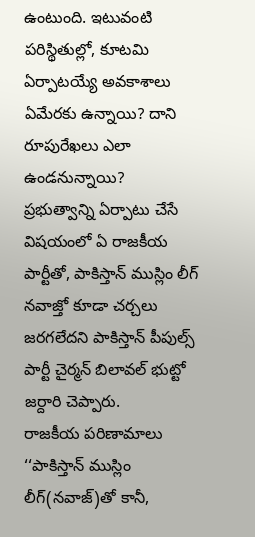ఉంటుంది. ఇటువంటి పరిస్థితుల్లో, కూటమి ఏర్పాటయ్యే అవకాశాలు ఏమేరకు ఉన్నాయి? దాని రూపురేఖలు ఎలా ఉండనున్నాయి?
ప్రభుత్వాన్ని ఏర్పాటు చేసే విషయంలో ఏ రాజకీయ పార్టీతో, పాకిస్తాన్ ముస్లిం లీగ్ నవాజ్తో కూడా చర్చలు జరగలేదని పాకిస్తాన్ పీపుల్స్ పార్టీ చైర్మన్ బిలావల్ భుట్టో జర్దారి చెప్పారు.
రాజకీయ పరిణామాలు
‘‘పాకిస్తాన్ ముస్లిం లీగ్(నవాజ్)తో కానీ,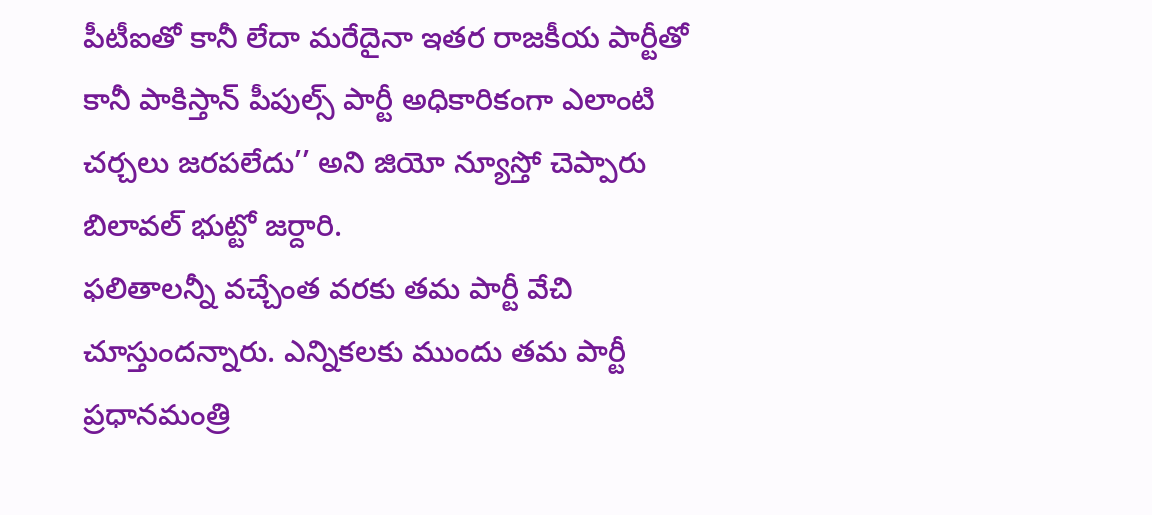పీటీఐతో కానీ లేదా మరేదైనా ఇతర రాజకీయ పార్టీతో కానీ పాకిస్తాన్ పీపుల్స్ పార్టీ అధికారికంగా ఎలాంటి చర్చలు జరపలేదు’’ అని జియో న్యూస్తో చెప్పారు బిలావల్ భుట్టో జర్దారి.
ఫలితాలన్నీ వచ్చేంత వరకు తమ పార్టీ వేచి చూస్తుందన్నారు. ఎన్నికలకు ముందు తమ పార్టీ ప్రధానమంత్రి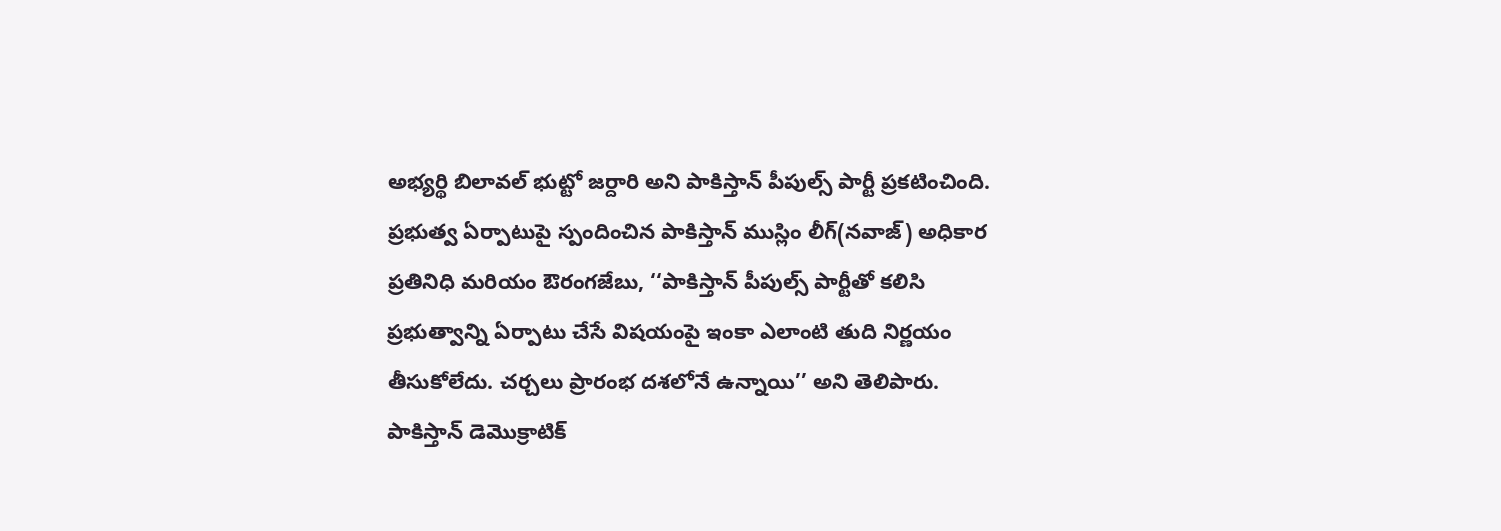అభ్యర్థి బిలావల్ భుట్టో జర్దారి అని పాకిస్తాన్ పీపుల్స్ పార్టీ ప్రకటించింది.
ప్రభుత్వ ఏర్పాటుపై స్పందించిన పాకిస్తాన్ ముస్లిం లీగ్(నవాజ్) అధికార ప్రతినిధి మరియం ఔరంగజేబు, ‘‘పాకిస్తాన్ పీపుల్స్ పార్టీతో కలిసి ప్రభుత్వాన్ని ఏర్పాటు చేసే విషయంపై ఇంకా ఎలాంటి తుది నిర్ణయం తీసుకోలేదు. చర్చలు ప్రారంభ దశలోనే ఉన్నాయి’’ అని తెలిపారు.
పాకిస్తాన్ డెమొక్రాటిక్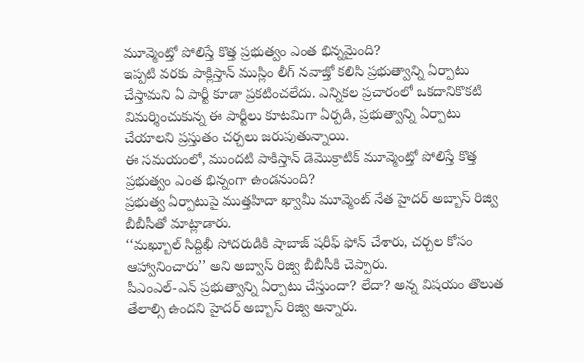మూవ్మెంట్తో పోలిస్తే కొత్త ప్రభుత్వం ఎంత భిన్నమైంది?
ఇప్పటి వరకు పాక్లిస్తాన్ ముస్లిం లీగ్ నవాజ్తో కలిసి ప్రభుత్వాన్ని ఏర్పాటు చేస్తామని ఏ పార్టీ కూడా ప్రకటించలేదు. ఎన్నికల ప్రచారంలో ఒకదానికొకటి విమర్శించుకున్న ఈ పార్టీలు కూటమిగా ఏర్పడి, ప్రభుత్వాన్ని ఏర్పాటు చేయాలని ప్రస్తుతం చర్చలు జరుపుతున్నాయి.
ఈ సమయంలో, ముందటి పాకిస్తాన్ డెమొక్రాటిక్ మూవ్మెంట్తో పోలిస్తే కొత్త ప్రభుత్వం ఎంత భిన్నంగా ఉండనుంది?
ప్రభుత్వ ఏర్పాటుపై ముత్తహిదా ఖ్వామీ మూవ్మెంట్ నేత హైదర్ అబ్బాస్ రిజ్వి బీబీసీతో మాట్లాడారు.
‘‘మఖ్బూల్ సిద్దిఖీ సోదరుడికి షాబాజ్ షరీఫ్ ఫోన్ చేశారు, చర్చల కోసం ఆహ్వానించారు’’ అని అబ్వాస్ రిజ్వి బీబీసీకి చెప్పారు.
పీఎంఎల్-ఎన్ ప్రభుత్వాన్ని ఏర్పాటు చేస్తుందా? లేదా? అన్న విషయం తొలుత తేలాల్సి ఉందని హైదర్ అబ్బాస్ రిజ్వి అన్నారు.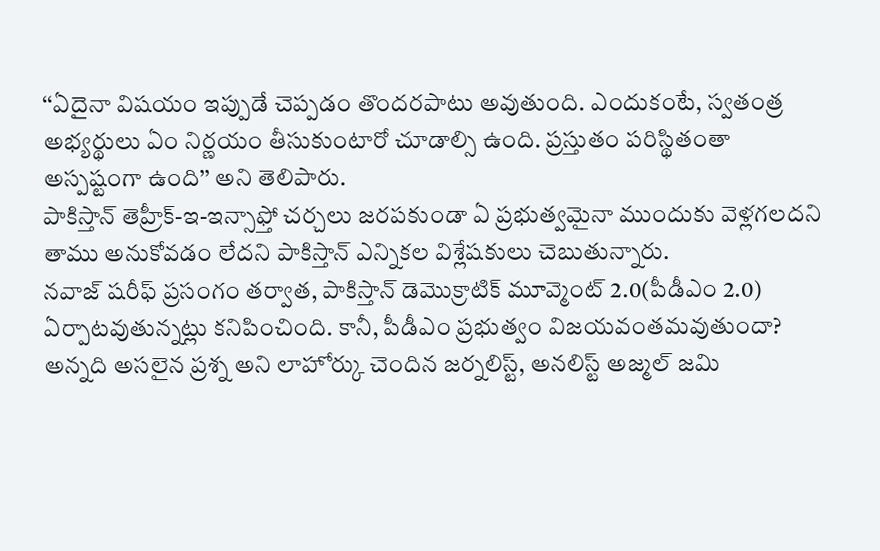‘‘ఏదైనా విషయం ఇప్పుడే చెప్పడం తొందరపాటు అవుతుంది. ఎందుకంటే, స్వతంత్ర అభ్యర్థులు ఏం నిర్ణయం తీసుకుంటారో చూడాల్సి ఉంది. ప్రస్తుతం పరిస్థితంతా అస్పష్టంగా ఉంది’’ అని తెలిపారు.
పాకిస్తాన్ తెహ్రీక్-ఇ-ఇన్సాఫ్తో చర్చలు జరపకుండా ఏ ప్రభుత్వమైనా ముందుకు వెళ్లగలదని తాము అనుకోవడం లేదని పాకిస్తాన్ ఎన్నికల విశ్లేషకులు చెబుతున్నారు.
నవాజ్ షరీఫ్ ప్రసంగం తర్వాత, పాకిస్తాన్ డెమొక్రాటిక్ మూవ్మెంట్ 2.0(పీడీఎం 2.0) ఏర్పాటవుతున్నట్లు కనిపించింది. కానీ, పీడీఎం ప్రభుత్వం విజయవంతమవుతుందా? అన్నది అసలైన ప్రశ్న అని లాహోర్కు చెందిన జర్నలిస్ట్, అనలిస్ట్ అజ్మల్ జమి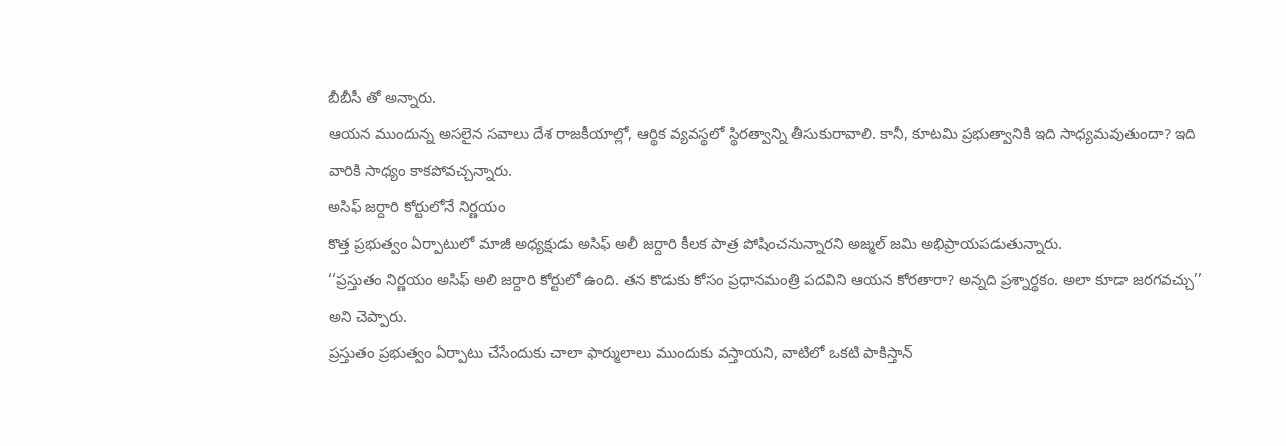బీబీసీ తో అన్నారు.
ఆయన ముందున్న అసలైన సవాలు దేశ రాజకీయాల్లో, ఆర్థిక వ్యవస్థలో స్థిరత్వాన్ని తీసుకురావాలి. కానీ, కూటమి ప్రభుత్వానికి ఇది సాధ్యమవుతుందా? ఇది వారికి సాధ్యం కాకపోవచ్చన్నారు.
అసిఫ్ జర్దారి కోర్టులోనే నిర్ణయం
కొత్త ప్రభుత్వం ఏర్పాటులో మాజీ అధ్యక్షుడు అసిఫ్ అలీ జర్దారి కీలక పాత్ర పోషించనున్నారని అజ్మల్ జమి అభిప్రాయపడుతున్నారు.
‘‘ప్రస్తుతం నిర్ణయం అసిఫ్ అలి జర్దారి కోర్టులో ఉంది. తన కొడుకు కోసం ప్రధానమంత్రి పదవిని ఆయన కోరతారా? అన్నది ప్రశ్నార్థకం. అలా కూడా జరగవచ్చు’’ అని చెప్పారు.
ప్రస్తుతం ప్రభుత్వం ఏర్పాటు చేసేందుకు చాలా ఫార్ములాలు ముందుకు వస్తాయని, వాటిలో ఒకటి పాకిస్తాన్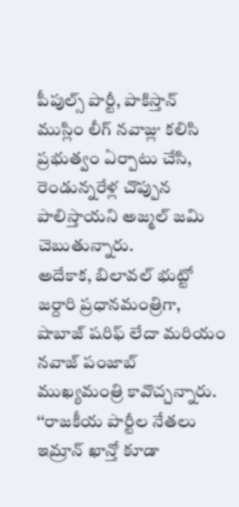పీపుల్స్ పార్టీ, పాకిస్తాన్ ముస్లిం లీగ్ నవాజ్లు కలిసి ప్రభుత్వం ఏర్పాటు చేసి, రెండున్నరేళ్ల చొప్పున పాలిస్తాయని అజ్మల్ జమి చెబుతున్నారు.
అదేకాక, బిలావల్ భుట్టో జర్దారి ప్రధానమంత్రిగా, షాబాజ్ షరిఫ్ లేదా మరియం నవాజ్ పంజాబ్ ముఖ్యమంత్రి కావొచ్చన్నారు.
‘‘రాజకీయ పార్టీల నేతలు ఇమ్రాన్ ఖాన్తో కూడా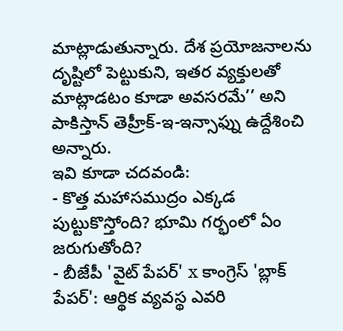మాట్లాడుతున్నారు. దేశ ప్రయోజనాలను దృష్టిలో పెట్టుకుని, ఇతర వ్యక్తులతో మాట్లాడటం కూడా అవసరమే’’ అని పాకిస్తాన్ తెహ్రీక్-ఇ-ఇన్సాఫ్ను ఉద్దేశించి అన్నారు.
ఇవి కూడా చదవండి:
- కొత్త మహాసముద్రం ఎక్కడ పుట్టుకొస్తోంది? భూమి గర్భంలో ఏం జరుగుతోంది?
- బీజేపీ 'వైట్ పేపర్' x కాంగ్రెస్ 'బ్లాక్ పేపర్': ఆర్థిక వ్యవస్థ ఎవరి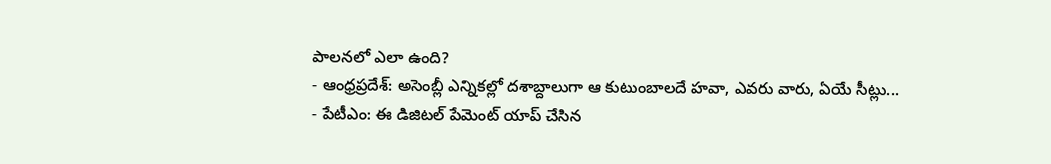పాలనలో ఎలా ఉంది?
- ఆంధ్రప్రదేశ్: అసెంబ్లీ ఎన్నికల్లో దశాబ్దాలుగా ఆ కుటుంబాలదే హవా, ఎవరు వారు, ఏయే సీట్లు...
- పేటీఎం: ఈ డిజిటల్ పేమెంట్ యాప్ చేసిన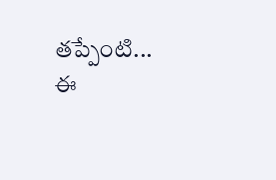తప్పేంటి... ఈ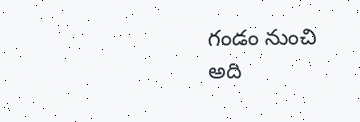గండం నుంచి అది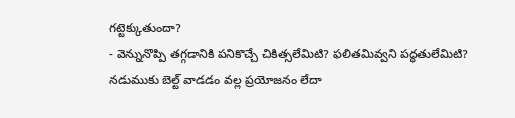గట్టెక్కుతుందా?
- వెన్నునొప్పి తగ్గడానికి పనికొచ్చే చికిత్సలేమిటి? ఫలితమివ్వని పద్ధతులేమిటి? నడుముకు బెల్ట్ వాడడం వల్ల ప్రయోజనం లేదా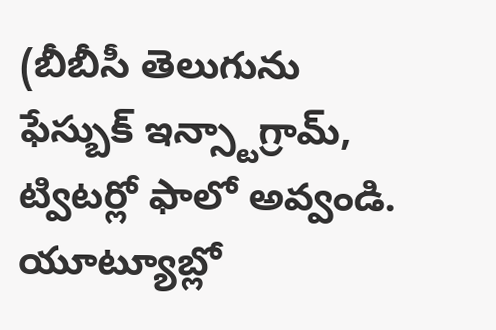(బీబీసీ తెలుగును ఫేస్బుక్ ఇన్స్టాగ్రామ్, ట్విటర్లో ఫాలో అవ్వండి. యూట్యూబ్లో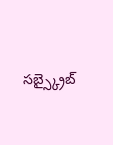సబ్స్క్రైబ్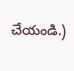చేయండి.)